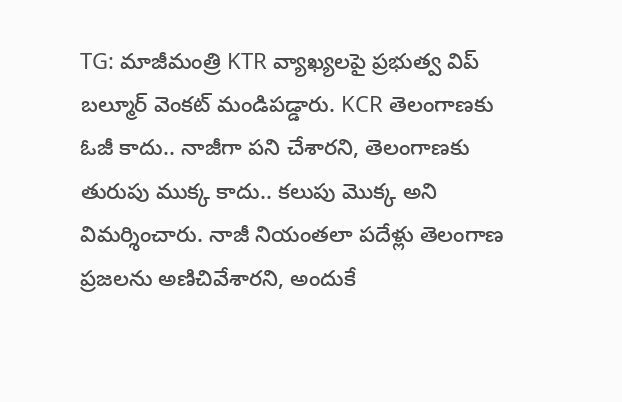TG: మాజీమంత్రి KTR వ్యాఖ్యలపై ప్రభుత్వ విప్ బల్మూర్ వెంకట్ మండిపడ్డారు. KCR తెలంగాణకు ఓజీ కాదు.. నాజీగా పని చేశారని, తెలంగాణకు తురుపు ముక్క కాదు.. కలుపు మొక్క అని విమర్శించారు. నాజీ నియంతలా పదేళ్లు తెలంగాణ ప్రజలను అణిచివేశారని, అందుకే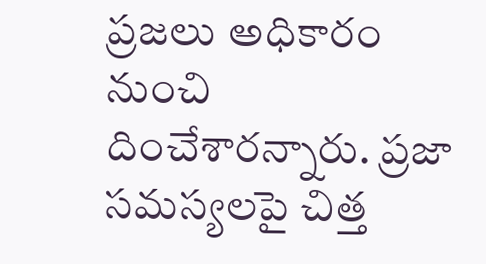ప్రజలు అధికారం నుంచి దించేశారన్నారు. ప్రజా సమస్యలపై చిత్త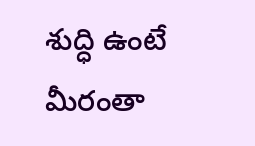శుద్ధి ఉంటే మీరంతా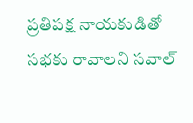ప్రతిపక్ష నాయకుడితో సభకు రావాలని సవాల్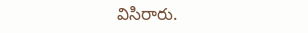విసిరారు.